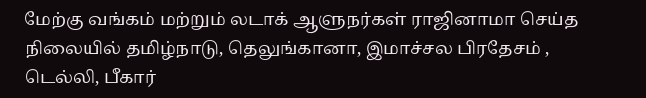மேற்கு வங்கம் மற்றும் லடாக் ஆளுநர்கள் ராஜினாமா செய்த நிலையில் தமிழ்நாடு, தெலுங்கானா, இமாச்சல பிரதேசம் , டெல்லி, பீகார்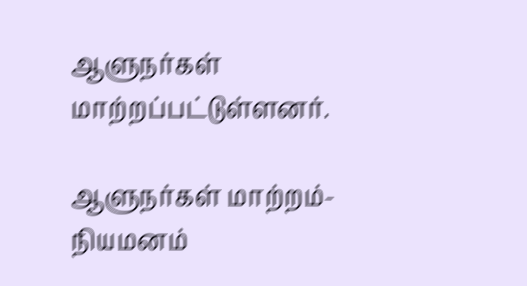ஆளுநர்கள் மாற்றப்பட்டுள்ளனர்.

ஆளுநர்கள் மாற்றம்- நியமனம்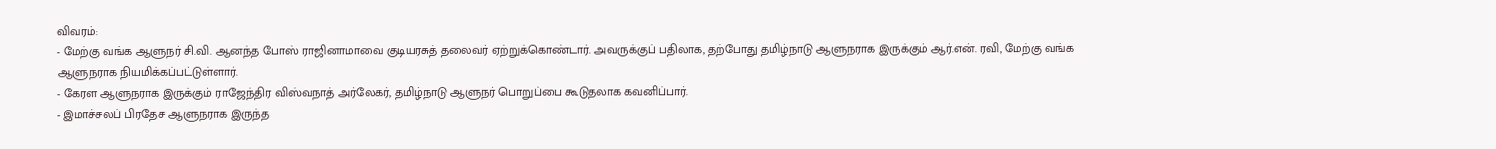விவரம்:
- மேற்கு வங்க ஆளுநர் சி.வி. ஆனந்த போஸ் ராஜினாமாவை குடியரசுத் தலைவர் ஏற்றுக்கொண்டார். அவருக்குப் பதிலாக, தற்போது தமிழ்நாடு ஆளுநராக இருக்கும் ஆர்.என். ரவி, மேற்கு வங்க ஆளுநராக நியமிக்கப்பட்டுள்ளார்.
- கேரள ஆளுநராக இருக்கும் ராஜேந்திர விஸ்வநாத் அர்லேகர், தமிழ்நாடு ஆளுநர் பொறுப்பை கூடுதலாக கவனிப்பார்.
- இமாச்சலப் பிரதேச ஆளுநராக இருந்த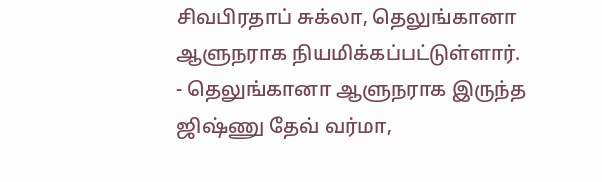சிவபிரதாப் சுக்லா, தெலுங்கானா ஆளுநராக நியமிக்கப்பட்டுள்ளார்.
- தெலுங்கானா ஆளுநராக இருந்த ஜிஷ்ணு தேவ் வர்மா,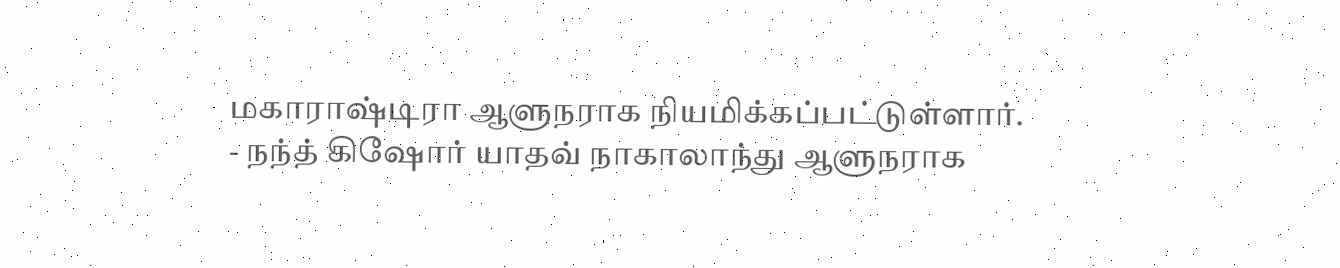மகாராஷ்டிரா ஆளுநராக நியமிக்கப்பட்டுள்ளார்.
- நந்த் கிஷோர் யாதவ் நாகாலாந்து ஆளுநராக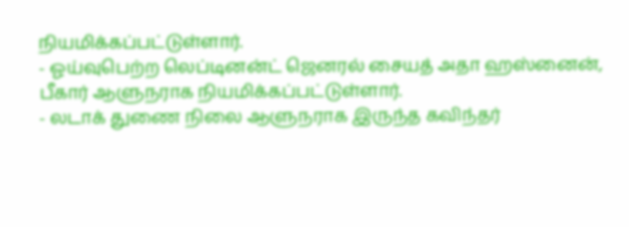நியமிக்கப்பட்டுள்ளார்.
- ஓய்வுபெற்ற லெப்டினன்ட் ஜெனரல் சையத் அதா ஹஸ்னைன், பீகார் ஆளுநராக நியமிக்கப்பட்டுள்ளார்.
- லடாக் துணை நிலை ஆளுநராக இருந்த கவிந்தர்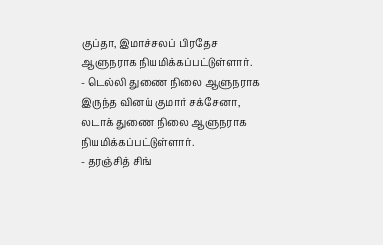குப்தா, இமாச்சலப் பிரதேச ஆளுநராக நியமிக்கப்பட்டுள்ளார்.
- டெல்லி துணை நிலை ஆளுநராக இருந்த வினய் குமார் சக்சேனா, லடாக் துணை நிலை ஆளுநராக நியமிக்கப்பட்டுள்ளார்.
- தரஞ்சித் சிங்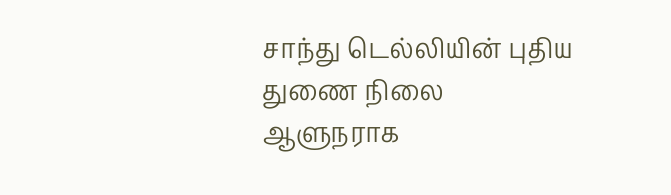சாந்து டெல்லியின் புதிய துணை நிலை ஆளுநராக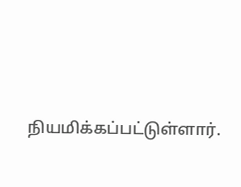நியமிக்கப்பட்டுள்ளார்.